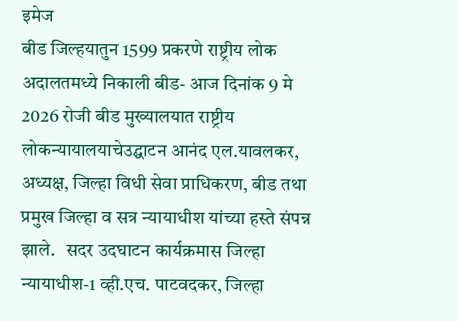इमेज
बीड जिल्हयातुन 1599 प्रकरणे राष्ट्रीय लोक अदालतमध्ये निकाली बीड- आज दिनांक 9 मे 2026 रोजी बीड मुख्यालयात राष्ट्रीय लोकन्यायालयाचेउद्घाटन आनंद एल.यावलकर, अध्यक्ष, जिल्हा विधी सेवा प्राधिकरण, बीड तथा प्रमुख जिल्हा व सत्र न्यायाधीश यांच्या हस्ते संपन्न झाले.   सदर उदघाटन कार्यक्रमास जिल्हा न्यायाधीश-1 व्ही.एच. पाटवदकर, जिल्हा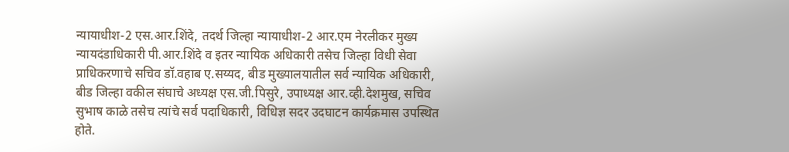न्यायाधीश-2 एस.आर.शिंदे, तदर्थ जिल्हा न्यायाधीश-2 आर.एम नेरलीकर मुख्य न्यायदंडाधिकारी पी.आर.शिंदे व इतर न्यायिक अधिकारी तसेच जिल्हा विधी सेवा प्राधिकरणाचे सचिव डॉ.वहाब ए.सय्यद, बीड मुख्यालयातील सर्व न्यायिक अधिकारी, बीड जिल्हा वकील संघाचे अध्यक्ष एस.जी.पिसुरे, उपाध्यक्ष आर.व्ही.देशमुख, सचिव सुभाष काळे तसेच त्यांचे सर्व पदाधिकारी, विधिज्ञ सदर उदघाटन कार्यक्रमास उपस्थित होते.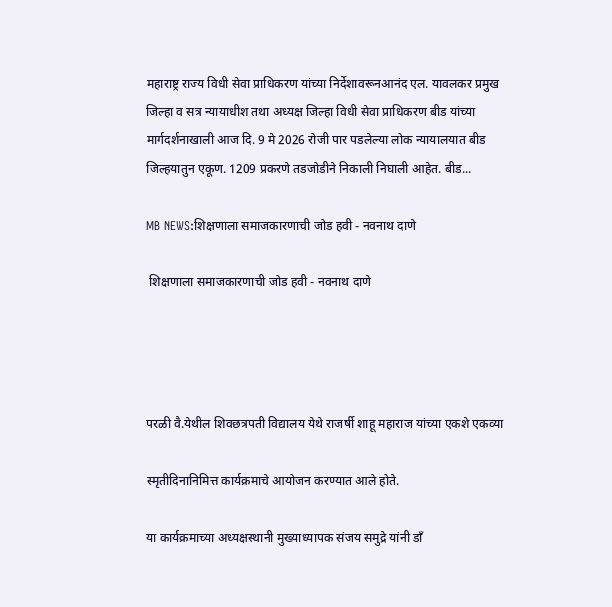महाराष्ट्र राज्य विधी सेवा प्राधिकरण यांच्या निर्देशावरूनआनंद एल. यावलकर प्रमुख जिल्हा व सत्र न्यायाधीश तथा अध्यक्ष जिल्हा विधी सेवा प्राधिकरण बीड यांच्या मार्गदर्शनाखाली आज दि. 9 मे 2026 रोजी पार पडलेल्या लोक न्यायालयात बीड जिल्हयातुन एकूण. 1209 प्रकरणे तडजोडीने निकाली निघाली आहेत. बीड...

MB NEWS:शिक्षणाला समाजकारणाची जोड हवी - नवनाथ दाणे

 शिक्षणाला समाजकारणाची जोड हवी - नवनाथ दाणे




परळी वै.येथील शिवछत्रपती विद्यालय येथे राजर्षी शाहू महाराज यांच्या एकशे एकव्या

स्मृतीदिनानिमित्त कार्यक्रमाचे आयोजन करण्यात आले होते.

या कार्यक्रमाच्या अध्यक्षस्थानी मुख्याध्यापक संजय समुद्रे यांनी डाँ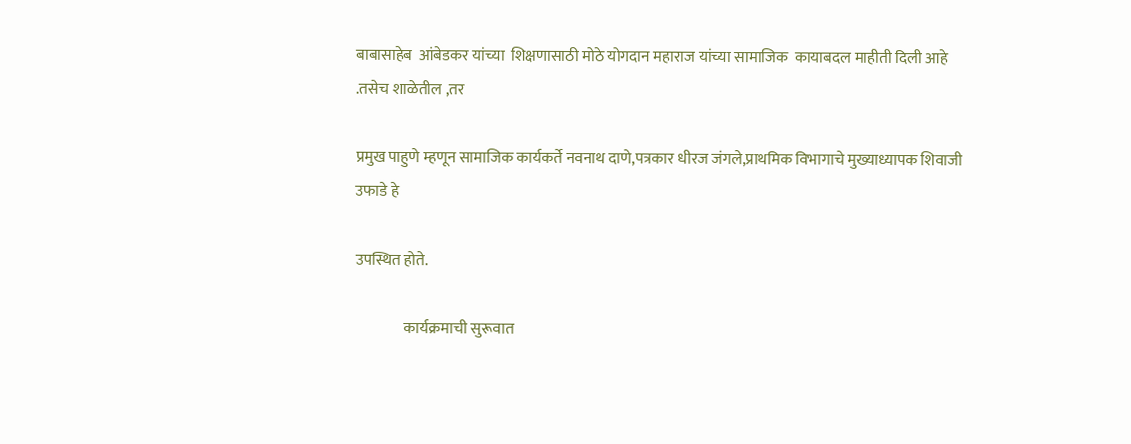बाबासाहेब  आंबेडकर यांच्या  शिक्षणासाठी मोठे योगदान महाराज यांच्या सामाजिक  कायाबदल माहीती दिली आहे .तसेच शाळेतील ,तर

प्रमुख पाहुणे म्हणून सामाजिक कार्यकर्ते नवनाथ दाणे,पत्रकार धीरज जंगले,प्राथमिक विभागाचे मुख्याध्यापक शिवाजी उफाडे हे

उपस्थित होते.

                कार्यक्रमाची सुरूवात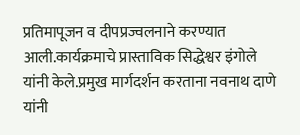प्रतिमापूजन व दीपप्रज्वलनाने करण्यात आली.कार्यक्रमाचे प्रास्ताविक सिद्धेश्वर इंगोले यांनी केले.प्रमुख मार्गदर्शन करताना नवनाथ दाणे यांनी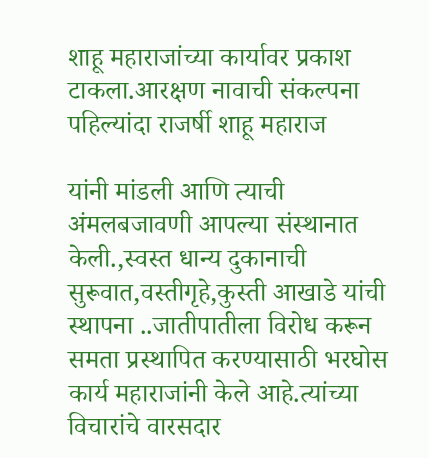शाहू महाराजांच्या कार्यावर प्रकाश टाकला.आरक्षण नावाची संकल्पना पहिल्यांदा राजर्षी शाहू महाराज

यांनी मांडली आणि त्याची अंमलबजावणी आपल्या संस्थानात केली.,स्वस्त धान्य दुकानाची सुरूवात,वस्तीगृहे,कुस्ती आखाडे यांची स्थापना ..जातीपातीला विरोध करून समता प्रस्थापित करण्यासाठी भरघोस कार्य महाराजांनी केले आहे.त्यांच्या विचारांचे वारसदार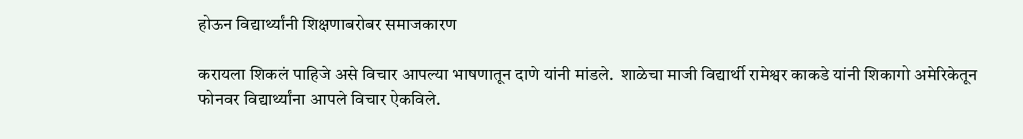होऊन विद्यार्थ्यांनी शिक्षणाबरोबर समाजकारण

करायला शिकलं पाहिजे असे विचार आपल्या भाषणातून दाणे यांनी मांडले.  शाळेचा माजी विद्यार्थी रामेश्वर काकडे यांनी शिकागो अमेरिकेतून फोनवर विद्यार्थ्यांना आपले विचार ऐकविले.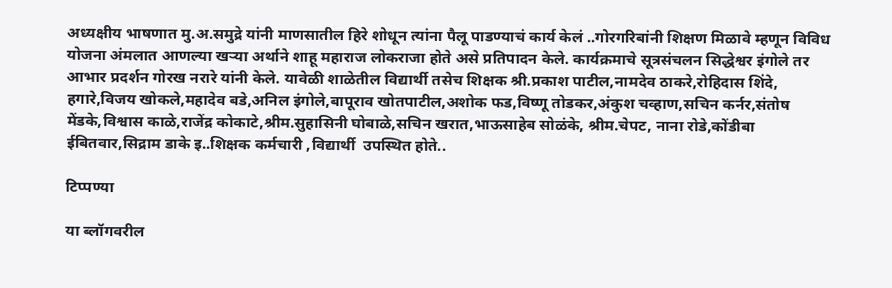अध्यक्षीय भाषणात मु.अ.समुद्रे यांनी माणसातील हिरे शोधून त्यांना पैलू पाडण्याचं कार्य केलं ..गोरगरिबांनी शिक्षण मिळावे म्हणून विविध योजना अंमलात आणल्या खऱ्या अर्थाने शाहू महाराज लोकराजा होते असे प्रतिपादन केले. कार्यक्रमाचे सूत्रसंचलन सिद्धेश्वर इंगोले तर आभार प्रदर्शन गोरख नरारे यांनी केले. यावेळी शाळेतील विद्यार्थी तसेच शिक्षक श्री.प्रकाश पाटील,नामदेव ठाकरे,रोहिदास शिंदे, हगारे,विजय खोकले,महादेव बडे,अनिल इंगोले,बापूराव खोतपाटील,अशोक फड,विष्णू तोडकर,अंकुश चव्हाण,सचिन कर्नर,संतोष मेंडके,विश्वास काळे,राजेंद्र कोकाटे,श्रीम.सुहासिनी घोबाळे,सचिन खरात,भाऊसाहेब सोळंके, श्रीम.चेपट, नाना रोडे,कोंडीबा ईबितवार,सिद्राम डाके इ..शिक्षक कर्मचारी ,विद्यार्थी  उपस्थित होते..

टिप्पण्या

या ब्लॉगवरील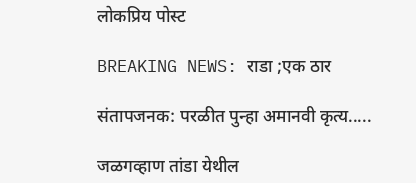लोकप्रिय पोस्ट

BREAKING NEWS: राडा ;एक ठार

संतापजनक: परळीत पुन्हा अमानवी कृत्य.....

जळगव्हाण तांडा येथील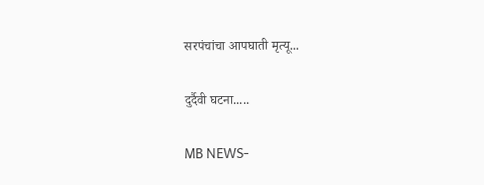सरपंचांचा आपघाती मृत्यू...

दुर्दैवी घटना.....

MB NEWS-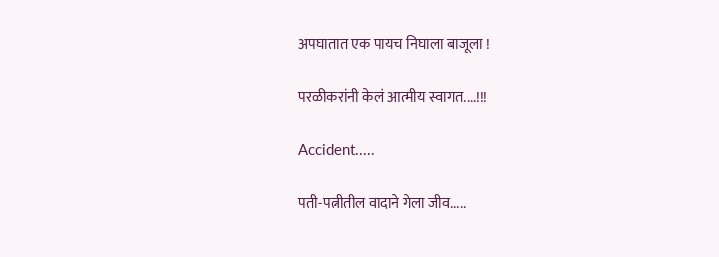अपघातात एक पायच निघाला बाजूला !

परळीकरांनी केलं आत्मीय स्वागत....!!!

Accident.....

पती-पत्नीतील वादाने गेला जीव.....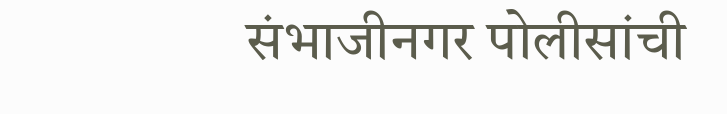संभाजीनगर पोलीसांची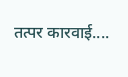तत्पर कारवाई....